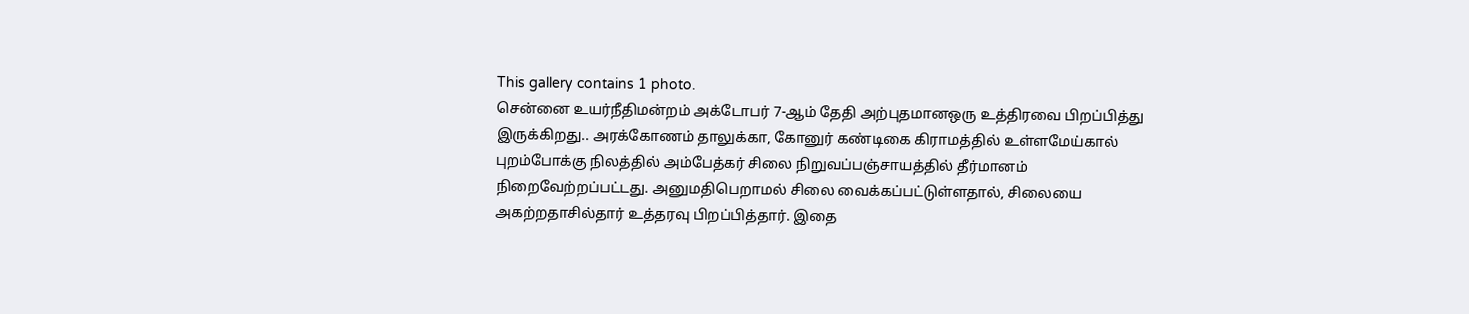This gallery contains 1 photo.
சென்னை உயர்நீதிமன்றம் அக்டோபர் 7-ஆம் தேதி அற்புதமானஒரு உத்திரவை பிறப்பித்து இருக்கிறது.. அரக்கோணம் தாலுக்கா, கோனுர் கண்டிகை கிராமத்தில் உள்ளமேய்கால் புறம்போக்கு நிலத்தில் அம்பேத்கர் சிலை நிறுவப்பஞ்சாயத்தில் தீர்மானம் நிறைவேற்றப்பட்டது. அனுமதிபெறாமல் சிலை வைக்கப்பட்டுள்ளதால், சிலையை அகற்றதாசில்தார் உத்தரவு பிறப்பித்தார். இதை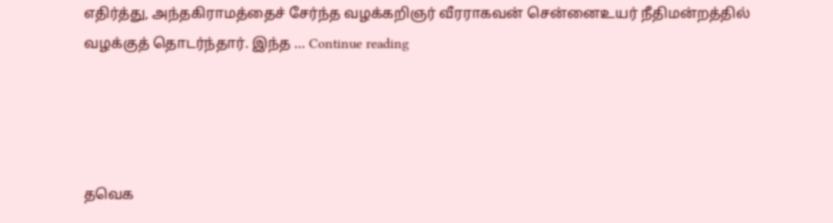எதிர்த்து, அந்தகிராமத்தைச் சேர்ந்த வழக்கறிஞர் வீரராகவன் சென்னைஉயர் நீதிமன்றத்தில் வழக்குத் தொடர்ந்தார். இந்த … Continue reading




தவெக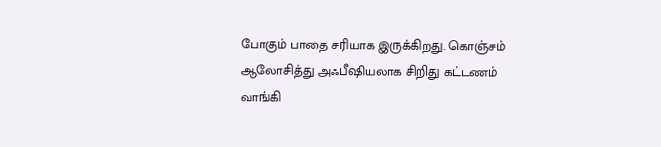போகும் பாதை சரியாக இருக்கிறது. கொஞ்சம் ஆலோசித்து அஃபீஷியலாக சிறிது கட்டணம் வாங்கி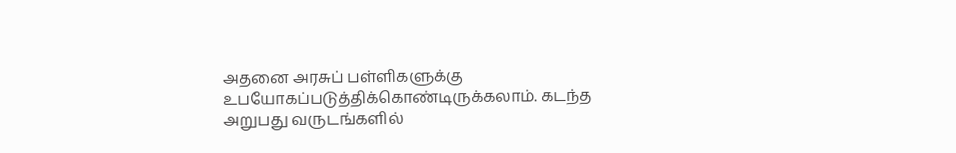அதனை அரசுப் பள்ளிகளுக்கு உபயோகப்படுத்திக்கொண்டிருக்கலாம். கடந்த அறுபது வருடங்களில்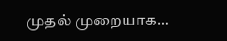முதல் முறையாக…